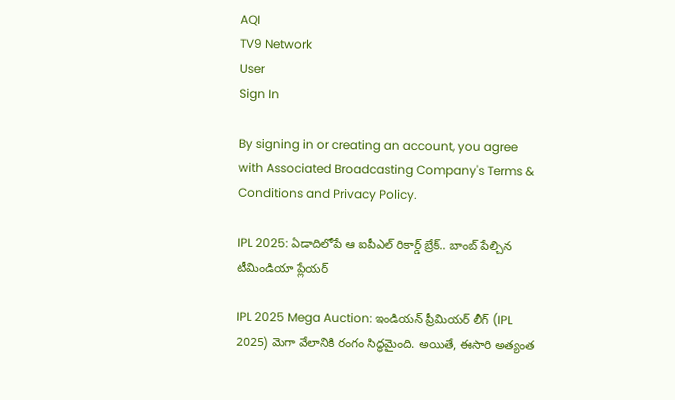AQI
TV9 Network
User
Sign In

By signing in or creating an account, you agree with Associated Broadcasting Company's Terms & Conditions and Privacy Policy.

IPL 2025: ఏడాదిలోపే ఆ ఐపీఎల్ రికార్డ్ బ్రేక్.. బాంబ్ పేల్చిన టీమిండియా ప్లేయర్

IPL 2025 Mega Auction: ఇండియన్ ప్రీమియర్ లీగ్ (IPL 2025) మెగా వేలానికి రంగం సిద్ధమైంది. అయితే, ఈసారి అత్యంత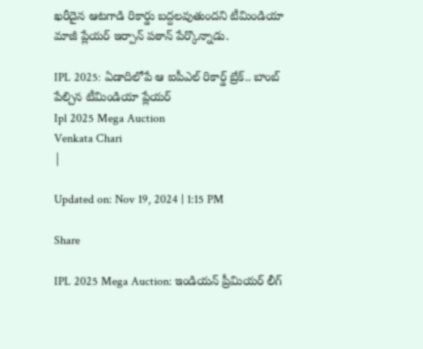ఖరీదైన ఆటగాడి రికార్డు బద్దలవుతుందని టీమిండియా మాజీ ప్లేయర్ ఇర్పాన్ పఠాన్ పేర్కొన్నాడు.

IPL 2025: ఏడాదిలోపే ఆ ఐపీఎల్ రికార్డ్ బ్రేక్.. బాంబ్ పేల్చిన టీమిండియా ప్లేయర్
Ipl 2025 Mega Auction
Venkata Chari
|

Updated on: Nov 19, 2024 | 1:15 PM

Share

IPL 2025 Mega Auction: ఇండియన్ ప్రీమియర్ లీగ్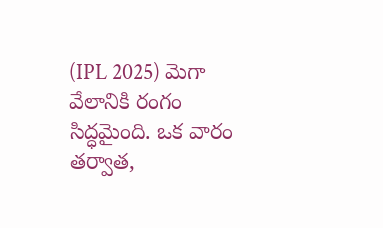(IPL 2025) మెగా వేలానికి రంగం సిద్ధమైంది. ఒక వారం తర్వాత,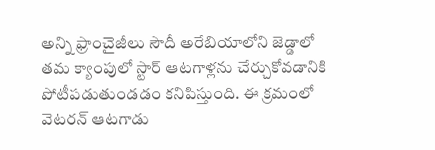అన్ని ఫ్రాంచైజీలు సౌదీ అరేబియాలోని జెడ్డాలో తమ క్యాంపులో స్టార్ ఆటగాళ్లను చేర్చుకోవడానికి పోటీపడుతుండడం కనిపిస్తుంది. ఈ క్రమంలో వెటరన్‌ ఆటగాడు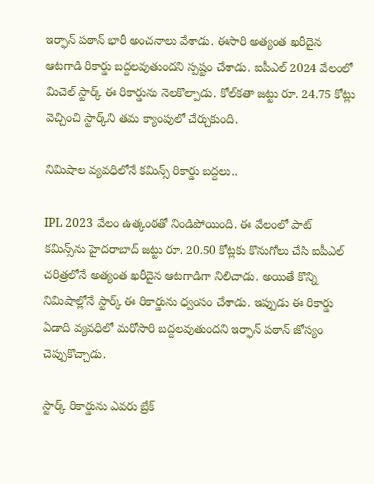ఇర్ఫాన్‌ పఠాన్‌ భారీ అంచనాలు వేశాడు. ఈసారి అత్యంత ఖరీదైన ఆటగాడి రికార్డు బద్దలవుతుందని స్పష్టం చేశాడు. ఐపీఎల్ 2024 వేలంలో మిచెల్ స్టార్క్ ఈ రికార్డును నెలకొల్పాడు. కోల్‌కతా జట్టు రూ. 24.75 కోట్లు వెచ్చించి స్టార్క్‌ని తమ క్యాంపులో చేర్చుకుంది.

నిమిషాల వ్యవధిలోనే కమిన్స్ రికార్డు బద్దలు..

IPL 2023 వేలం ఉత్కంఠతో నిండిపోయింది. ఈ వేలంలో పాట్ కమిన్స్‌ను హైదరాబాద్ జట్టు రూ. 20.50 కోట్లకు కొనుగోలు చేసి ఐపీఎల్ చరిత్రలోనే అత్యంత ఖరీదైన ఆటగాడిగా నిలిచాడు. అయితే కొన్ని నిమిషాల్లోనే స్టార్క్ ఈ రికార్డును ధ్వంసం చేశాడు. ఇప్పుడు ఈ రికార్డు ఏడాది వ్యవధిలో మరోసారి బద్దలవుతుందని ఇర్ఫాన్ పఠాన్ జోస్యం చెప్పుకొచ్చాడు.

స్టార్క్ రికార్డును ఎవరు బ్రేక్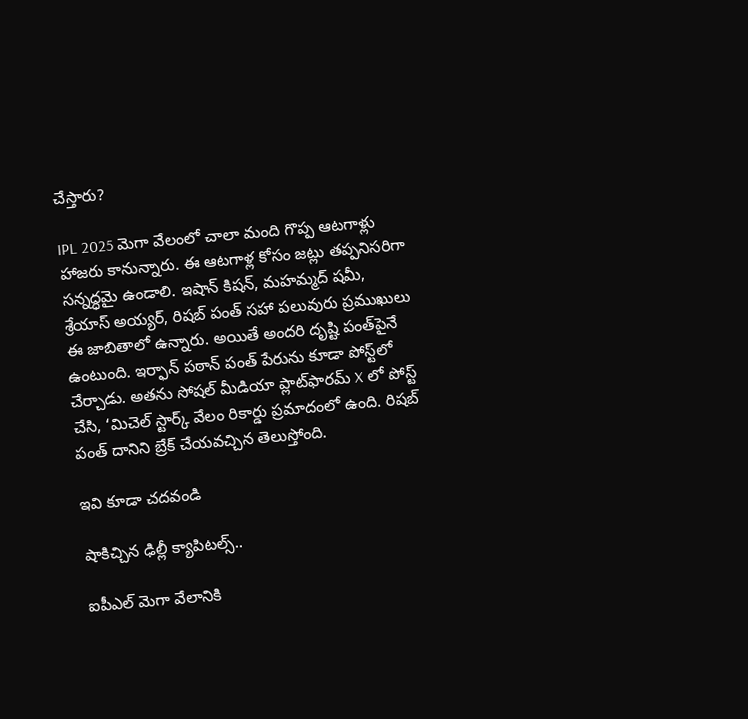చేస్తారు?

IPL 2025 మెగా వేలంలో చాలా మంది గొప్ప ఆటగాళ్లు హాజరు కానున్నారు. ఈ ఆటగాళ్ల కోసం జట్లు తప్పనిసరిగా సన్నద్ధమై ఉండాలి. ఇషాన్‌ కిషన్‌, మహమ్మద్‌ షమీ, శ్రేయాస్‌ అయ్యర్‌, రిషబ్‌ పంత్‌ సహా పలువురు ప్రముఖులు ఈ జాబితాలో ఉన్నారు. అయితే అందరి దృష్టి పంత్‌పైనే ఉంటుంది. ఇర్ఫాన్ పఠాన్ పంత్ పేరును కూడా పోస్ట్‌లో చేర్చాడు. అతను సోషల్ మీడియా ప్లాట్‌ఫారమ్ X లో పోస్ట్ చేసి, ‘మిచెల్ స్టార్క్ వేలం రికార్డు ప్రమాదంలో ఉంది. రిషబ్ పంత్ దానిని బ్రేక్ చేయవచ్చిన తెలుస్తోంది.

ఇవి కూడా చదవండి

షాకిచ్చిన ఢిల్లీ క్యాపిటల్స్..

ఐపీఎల్ మెగా వేలానికి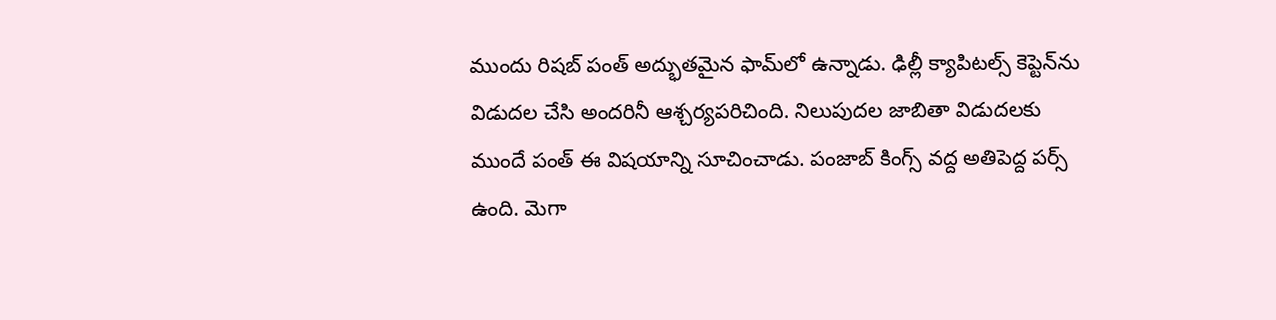ముందు రిషబ్ పంత్ అద్భుతమైన ఫామ్‌లో ఉన్నాడు. ఢిల్లీ క్యాపిటల్స్ కెప్టెన్‌ను విడుదల చేసి అందరినీ ఆశ్చర్యపరిచింది. నిలుపుదల జాబితా విడుదలకు ముందే పంత్ ఈ విషయాన్ని సూచించాడు. పంజాబ్ కింగ్స్ వద్ద అతిపెద్ద పర్స్ ఉంది. మెగా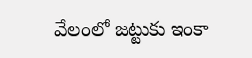వేలంలో జట్టుకు ఇంకా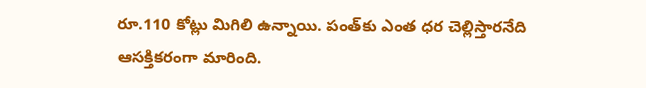రూ.110 కోట్లు మిగిలి ఉన్నాయి. పంత్‌కు ఎంత ధర చెల్లిస్తారనేది ఆసక్తికరంగా మారింది.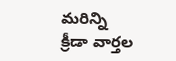మరిన్ని క్రీడా వార్తల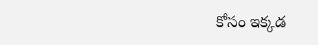కోసం ఇక్కడ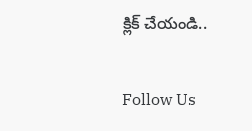క్లిక్ చేయండి..

Follow Us